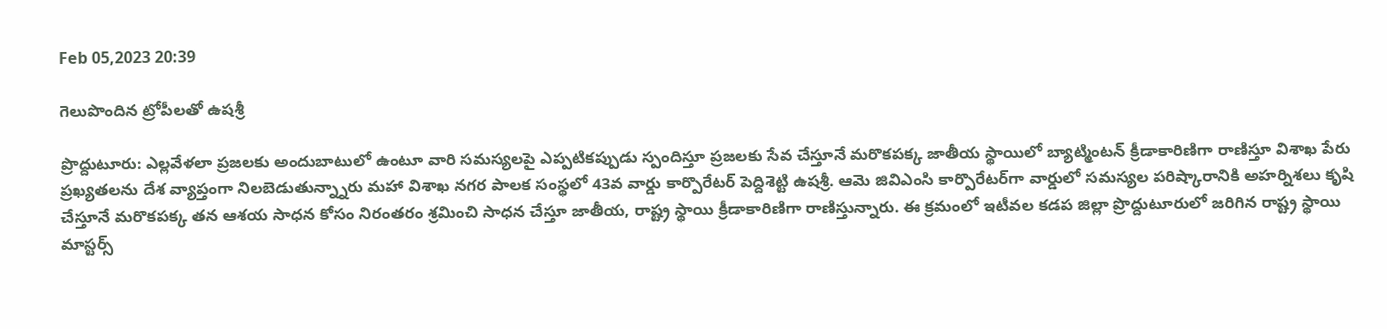Feb 05,2023 20:39

గెలుపొందిన ట్రోపీలతో ఉషశ్రీ

ప్రొద్దుటూరు: ఎల్లవేళలా ప్రజలకు అందుబాటులో ఉంటూ వారి సమస్యలపై ఎప్పటికప్పుడు స్పందిస్తూ ప్రజలకు సేవ చేస్తూనే మరొకపక్క జాతీయ స్థాయిలో బ్యాట్మింటన్‌ క్రీడాకారిణిగా రాణిస్తూ విశాఖ పేరు ప్రఖ్యతలను దేశ వ్యాప్తంగా నిలబెడుతున్న్నారు మహా విశాఖ నగర పాలక సంస్థలో 43వ వార్డు కార్పొరేటర్‌ పెద్దిశెట్టి ఉషశ్రీ. ఆమె జివిఎంసి కార్పొరేటర్‌గా వార్డులో సమస్యల పరిష్కారానికి అహర్నిశలు కృషి చేస్తూనే మరొకపక్క తన ఆశయ సాధన కోసం నిరంతరం శ్రమించి సాధన చేస్తూ జాతీయ, రాష్ట్ర స్థాయి క్రీడాకారిణిగా రాణిస్తున్నారు. ఈ క్రమంలో ఇటీవల కడప జిల్లా ప్రొద్దుటూరులో జరిగిన రాష్ట్ర స్థాయి మాస్టర్స్‌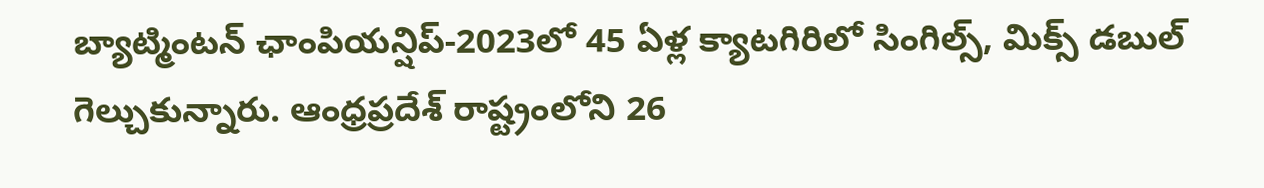బ్యాట్మింటన్‌ ఛాంపియన్షిప్‌-2023లో 45 ఏళ్ల క్యాటగిరిలో సింగిల్స్‌, మిక్స్‌ డబుల్‌ గెల్చుకున్నారు. ఆంధ్రప్రదేశ్‌ రాష్ట్రంలోని 26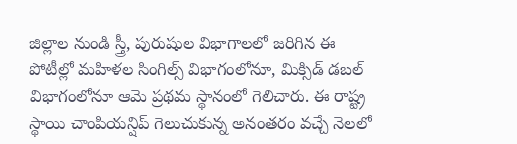జిల్లాల నుండి స్త్రీ, పురుషుల విభాగాలలో జరిగిన ఈ పోటీల్లో మహిళల సింగిల్స్‌ విభాగంలోనూ, మిక్సిడ్‌ డబల్‌ విభాగంలోనూ ఆమె ప్రథమ స్థానంలో గెలిచారు. ఈ రాష్ట్ర స్థాయి చాంపియన్షిప్‌ గెలుచుకున్న అనంతరం వచ్చే నెలలో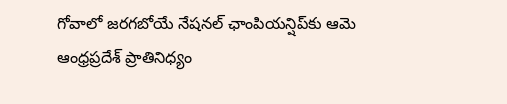గోవాలో జరగబోయే నేషనల్‌ ఛాంపియన్షిప్‌కు ఆమె ఆంధ్రప్రదేశ్‌ ప్రాతినిధ్యం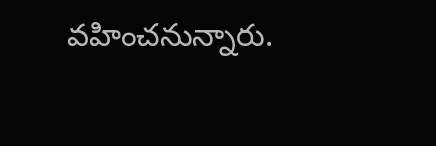వహించనున్నారు.